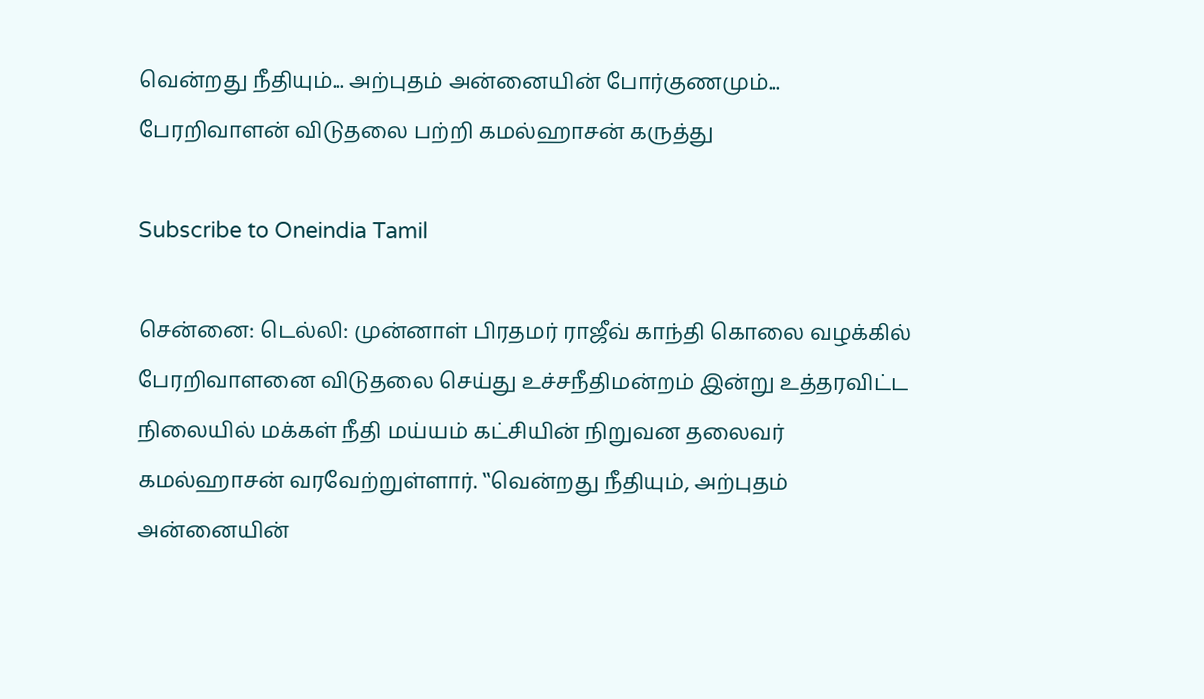வென்றது நீதியும்... அற்புதம் அன்னையின் போர்குணமும்... பேரறிவாளன் விடுதலை பற்றி கமல்ஹாசன் கருத்து

Subscribe to Oneindia Tamil

சென்னை: டெல்லி: முன்னாள் பிரதமர் ராஜீவ் காந்தி கொலை வழக்கில் பேரறிவாளனை விடுதலை செய்து உச்சநீதிமன்றம் இன்று உத்தரவிட்ட நிலையில் மக்கள் நீதி மய்யம் கட்சியின் நிறுவன தலைவர் கமல்ஹாசன் வரவேற்றுள்ளார். ‛‛வென்றது நீதியும், அற்புதம் அன்னையின்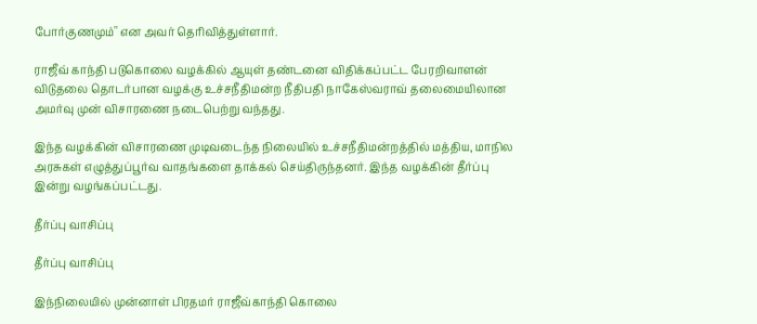போர்குணமும்'' என அவர் தெரிவித்துள்ளார்.

ராஜீவ் காந்தி படுகொலை வழக்கில் ஆயுள் தண்டனை விதிக்கப்பட்ட பேரறிவாளன் விடுதலை தொடர்பான வழக்கு உச்சநீதிமன்ற நீதிபதி நாகேஸ்வராவ் தலைமையிலான அமர்வு முன் விசாரணை நடைபெற்று வந்தது.

இந்த வழக்கின் விசாரணை முடிவடைந்த நிலையில் உச்சநீதிமன்றத்தில் மத்திய, மாநில அரசுகள் எழுத்துப்பூர்வ வாதங்களை தாக்கல் செய்திருந்தனர். இந்த வழக்கின் தீர்ப்பு இன்று வழங்கப்பட்டது.

தீர்ப்பு வாசிப்பு

தீர்ப்பு வாசிப்பு

இந்நிலையில் முன்னாள் பிரதமர் ராஜீவ்காந்தி கொலை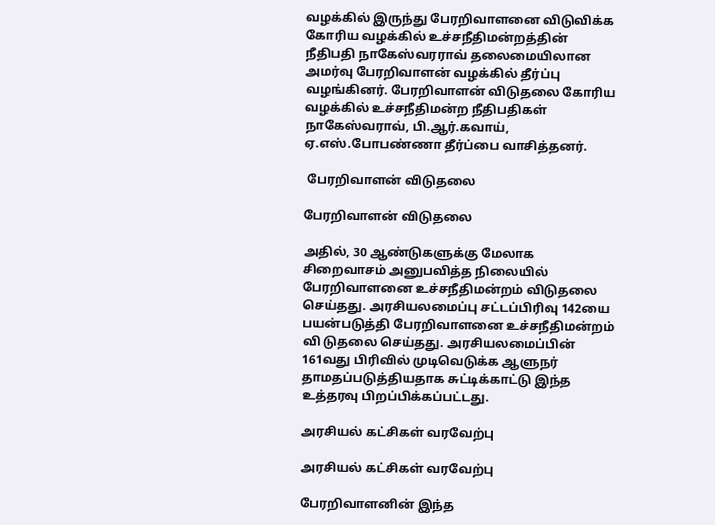வழக்கில் இருந்து பேரறிவாளனை விடுவிக்க கோரிய வழக்கில் உச்சநீதிமன்றத்தின் நீதிபதி நாகேஸ்வரராவ் தலைமையிலான அமர்வு பேரறிவாளன் வழக்கில் தீர்ப்பு வழங்கினர். பேரறிவாளன் விடுதலை கோரிய வழக்கில் உச்சநீதிமன்ற நீதிபதிகள் நாகேஸ்வராவ், பி.ஆர்.கவாய், ஏ.எஸ்.போபண்ணா தீர்ப்பை வாசித்தனர்.

 பேரறிவாளன் விடுதலை

பேரறிவாளன் விடுதலை

அதில், 30 ஆண்டுகளுக்கு மேலாக சிறைவாசம் அனுபவித்த நிலையில் பேரறிவாளனை உச்சநீதிமன்றம் விடுதலை செய்தது. அரசியலமைப்பு சட்டப்பிரிவு 142யை பயன்படுத்தி பேரறிவாளனை உச்சநீதிமன்றம் வி டுதலை செய்தது. அரசியலமைப்பின் 161வது பிரிவில் முடிவெடுக்க ஆளுநர் தாமதப்படுத்தியதாக சுட்டிக்காட்டு இந்த உத்தரவு பிறப்பிக்கப்பட்டது.

அரசியல் கட்சிகள் வரவேற்பு

அரசியல் கட்சிகள் வரவேற்பு

பேரறிவாளனின் இந்த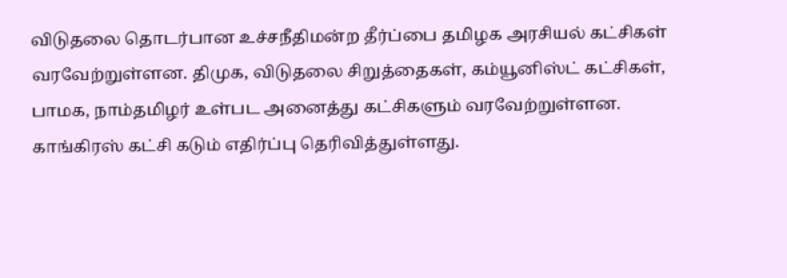விடுதலை தொடர்பான உச்சநீதிமன்ற தீர்ப்பை தமிழக அரசியல் கட்சிகள் வரவேற்றுள்ளன. திமுக, விடுதலை சிறுத்தைகள், கம்யூனிஸ்ட் கட்சிகள், பாமக, நாம்தமிழர் உள்பட அனைத்து கட்சிகளும் வரவேற்றுள்ளன. காங்கிரஸ் கட்சி கடும் எதிர்ப்பு தெரிவித்துள்ளது.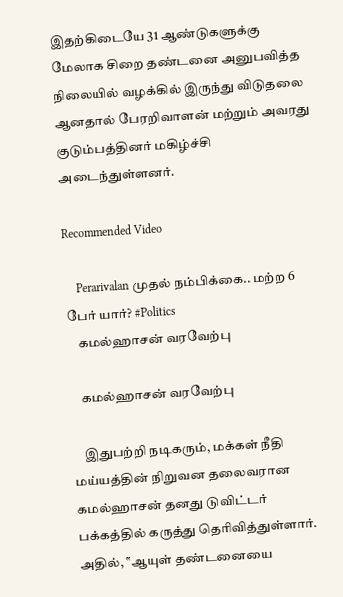இதற்கிடையே 31 ஆண்டுகளுக்கு மேலாக சிறை தண்டனை அனுபவித்த நிலையில் வழக்கில் இருந்து விடுதலை ஆனதால் பேரறிவாளன் மற்றும் அவரது குடும்பத்தினர் மகிழ்ச்சி அடைந்துள்ளனர்.

Recommended Video

    Perarivalan முதல் நம்பிக்கை.. மற்ற 6 பேர் யார்? #Politics
    கமல்ஹாசன் வரவேற்பு

    கமல்ஹாசன் வரவேற்பு

    இதுபற்றி நடிகரும், மக்கள் நீதி மய்யத்தின் நிறுவன தலைவரான கமல்ஹாசன் தனது டுவிட்டர் பக்கத்தில் கருத்து தெரிவித்துள்ளார். அதில், ‛‛ஆயுள் தண்டனையை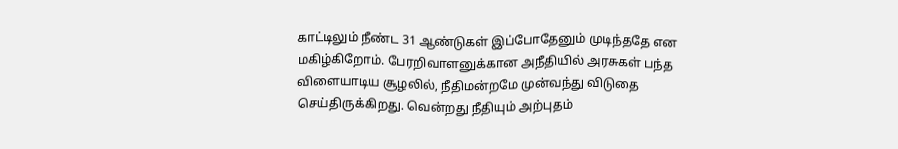காட்டிலும் நீண்ட 31 ஆண்டுகள் இப்போதேனும் முடிந்ததே என மகிழ்கிறோம். பேரறிவாளனுக்கான அநீதியில் அரசுகள் பந்த விளையாடிய சூழலில், நீதிமன்றமே முன்வந்து விடுதை செய்திருக்கிறது. வென்றது நீதியும் அற்புதம்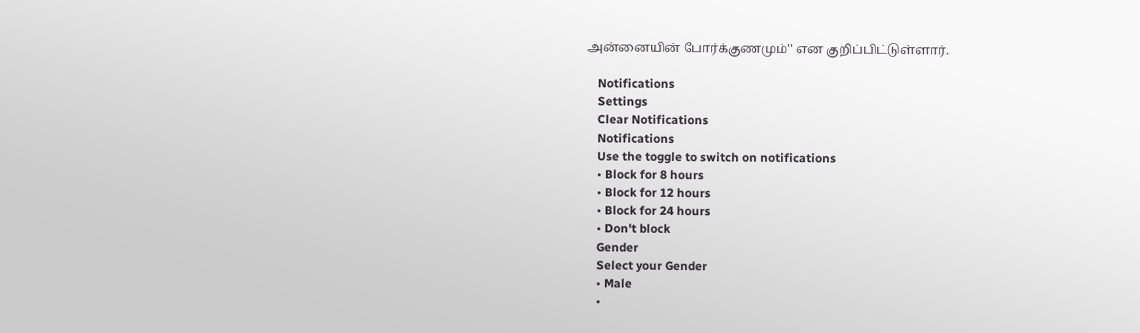அன்னையின் போர்க்குணமும்'' என குறிப்பிட்டுள்ளார்.

    Notifications
    Settings
    Clear Notifications
    Notifications
    Use the toggle to switch on notifications
    • Block for 8 hours
    • Block for 12 hours
    • Block for 24 hours
    • Don't block
    Gender
    Select your Gender
    • Male
    •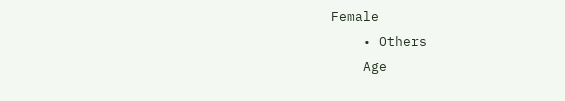Female
    • Others
    Age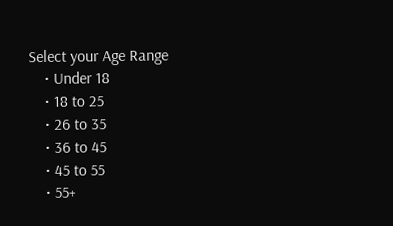Select your Age Range
    • Under 18
    • 18 to 25
    • 26 to 35
    • 36 to 45
    • 45 to 55
    • 55+